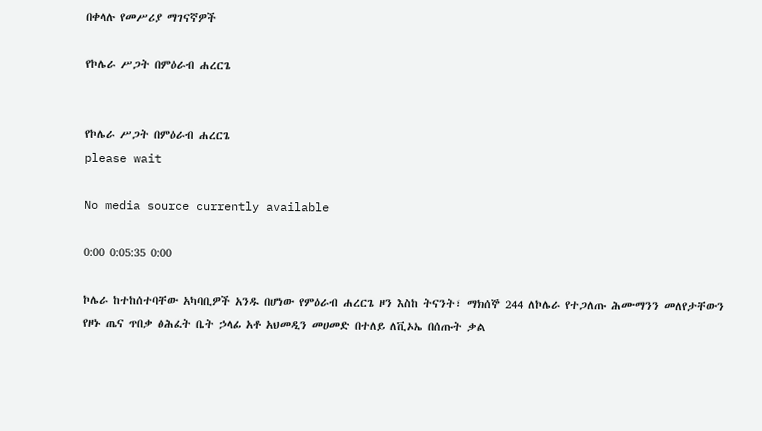በቀላሉ የመሥሪያ ማገናኛዎች

የኮሌራ ሥጋት በምዕራብ ሐረርጌ


የኮሌራ ሥጋት በምዕራብ ሐረርጌ
please wait

No media source currently available

0:00 0:05:35 0:00

ኮሌራ ከተከሰተባቸው አካባቢዎች አንዱ በሆነው የምዕራብ ሐረርጌ ዞን እስከ ትናንት፣ ማክሰኞ 244 ለኮሌራ የተጋለጡ ሕሙማንን መለየታቸውን የዞኑ ጤና ጥበቃ ፅሕፈት ቤት ኃላፊ አቶ አህመዲን መሀመድ በተለይ ለቪኦኤ በሰጡት ቃል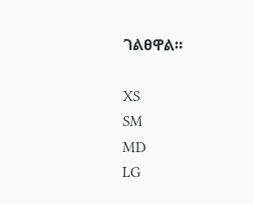ገልፀዋል።

XS
SM
MD
LG